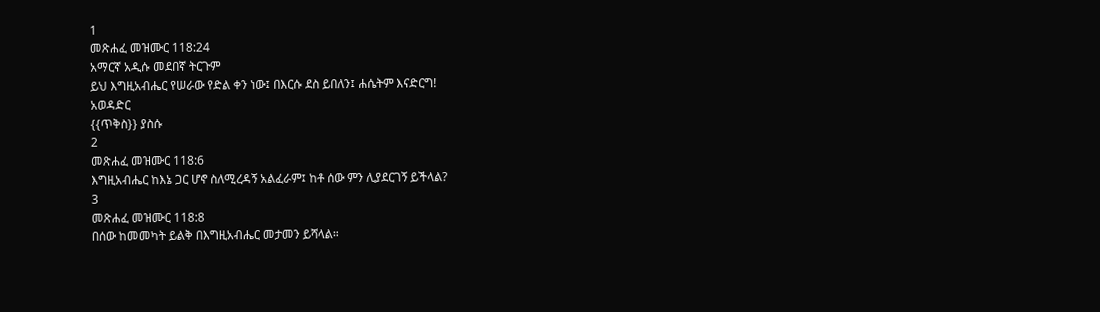1
መጽሐፈ መዝሙር 118:24
አማርኛ አዲሱ መደበኛ ትርጉም
ይህ እግዚአብሔር የሠራው የድል ቀን ነው፤ በእርሱ ደስ ይበለን፤ ሐሴትም እናድርግ!
አወዳድር
{{ጥቅስ}} ያስሱ
2
መጽሐፈ መዝሙር 118:6
እግዚአብሔር ከእኔ ጋር ሆኖ ስለሚረዳኝ አልፈራም፤ ከቶ ሰው ምን ሊያደርገኝ ይችላል?
3
መጽሐፈ መዝሙር 118:8
በሰው ከመመካት ይልቅ በእግዚአብሔር መታመን ይሻላል።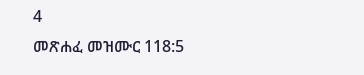4
መጽሐፈ መዝሙር 118:5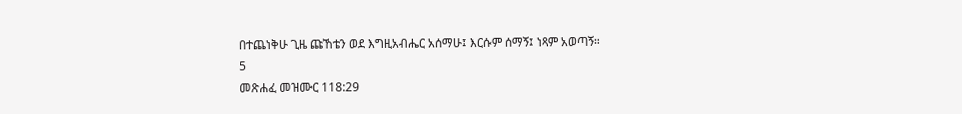በተጨነቅሁ ጊዜ ጩኸቴን ወደ እግዚአብሔር አሰማሁ፤ እርሱም ሰማኝ፤ ነጻም አወጣኝ።
5
መጽሐፈ መዝሙር 118:29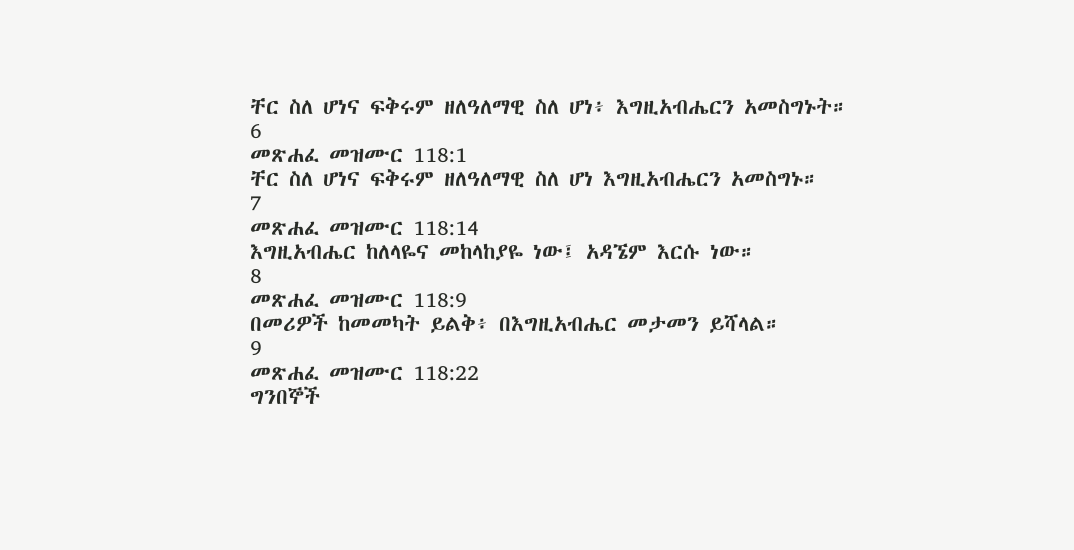ቸር ስለ ሆነና ፍቅሩም ዘለዓለማዊ ስለ ሆነ፥ እግዚአብሔርን አመስግኑት።
6
መጽሐፈ መዝሙር 118:1
ቸር ስለ ሆነና ፍቅሩም ዘለዓለማዊ ስለ ሆነ እግዚአብሔርን አመስግኑ።
7
መጽሐፈ መዝሙር 118:14
እግዚአብሔር ከለላዬና መከላከያዬ ነው፤ አዳኜም እርሱ ነው።
8
መጽሐፈ መዝሙር 118:9
በመሪዎች ከመመካት ይልቅ፥ በእግዚአብሔር መታመን ይሻላል።
9
መጽሐፈ መዝሙር 118:22
ግንበኞች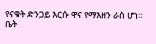የናቁት ድንጋይ እርሱ ዋና የማእዘን ራስ ሆነ።
ቤት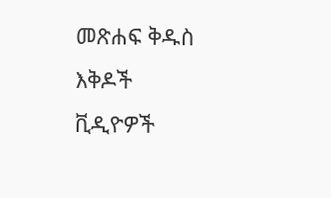መጽሐፍ ቅዱስ
እቅዶች
ቪዲዮዎች